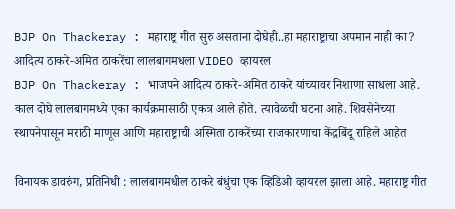BJP On Thackeray : महाराष्ट्र गीत सुरु असताना दोघेही..हा महाराष्ट्राचा अपमान नाही का? आदित्य ठाकरे-अमित ठाकरेंचा लालबागमधला VIDEO व्हायरल
BJP On Thackeray : भाजपने आदित्य ठाकरे-अमित ठाकरे यांच्यावर निशाणा साधला आहे. काल दोघे लालबागमध्ये एका कार्यक्रमासाठी एकत्र आले होते. त्यावेळची घटना आहे. शिवसेनेच्या स्थापनेपासून मराठी माणूस आणि महाराष्ट्राची अस्मिता ठाकरेंच्या राजकारणाचा केंद्रबिंदू राहिले आहेत

विनायक डावरुंग, प्रतिनिधी : लालबागमधील ठाकरे बंधुंचा एक व्हिडिओ व्हायरल झाला आहे. महाराष्ट्र गीत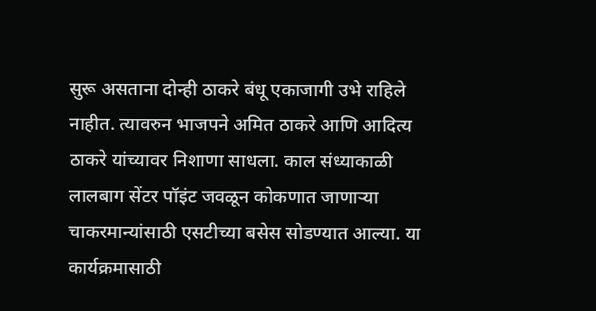सुरू असताना दोन्ही ठाकरे बंधू एकाजागी उभे राहिले नाहीत. त्यावरुन भाजपने अमित ठाकरे आणि आदित्य ठाकरे यांच्यावर निशाणा साधला. काल संध्याकाळी लालबाग सेंटर पॉइंट जवळून कोकणात जाणाऱ्या चाकरमान्यांसाठी एसटीच्या बसेस सोडण्यात आल्या. या कार्यक्रमासाठी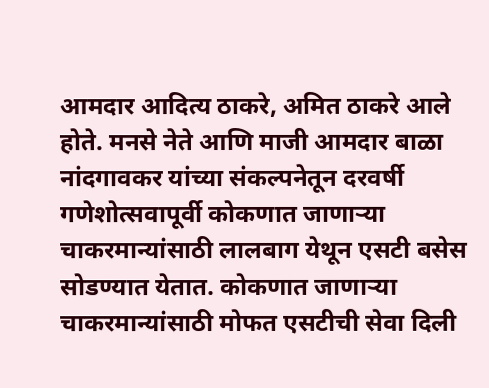आमदार आदित्य ठाकरे, अमित ठाकरे आले होते. मनसे नेते आणि माजी आमदार बाळा नांदगावकर यांच्या संकल्पनेतून दरवर्षी गणेशोत्सवापूर्वी कोकणात जाणाऱ्या चाकरमान्यांसाठी लालबाग येथून एसटी बसेस सोडण्यात येतात. कोकणात जाणाऱ्या चाकरमान्यांसाठी मोफत एसटीची सेवा दिली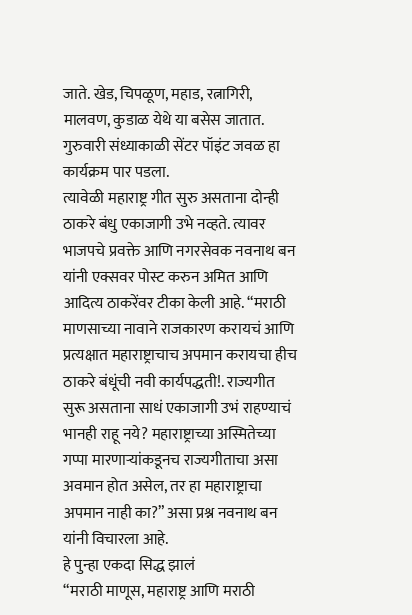जाते. खेड, चिपळूण, महाड, रत्नागिरी, मालवण, कुडाळ येथे या बसेस जातात. गुरुवारी संध्याकाळी सेंटर पॉइंट जवळ हा कार्यक्रम पार पडला.
त्यावेळी महाराष्ट्र गीत सुरु असताना दोन्ही ठाकरे बंधु एकाजागी उभे नव्हते. त्यावर भाजपचे प्रवक्ते आणि नगरसेवक नवनाथ बन यांनी एक्सवर पोस्ट करुन अमित आणि आदित्य ठाकरेंवर टीका केली आहे. “मराठी माणसाच्या नावाने राजकारण करायचं आणि प्रत्यक्षात महाराष्ट्राचाच अपमान करायचा हीच ठाकरे बंधूंची नवी कार्यपद्धती!. राज्यगीत सुरू असताना साधं एकाजागी उभं राहण्याचं भानही राहू नये? महाराष्ट्राच्या अस्मितेच्या गप्पा मारणाऱ्यांकडूनच राज्यगीताचा असा अवमान होत असेल, तर हा महाराष्ट्राचा अपमान नाही का?” असा प्रश्न नवनाथ बन यांनी विचारला आहे.
हे पुन्हा एकदा सिद्ध झालं
“मराठी माणूस, महाराष्ट्र आणि मराठी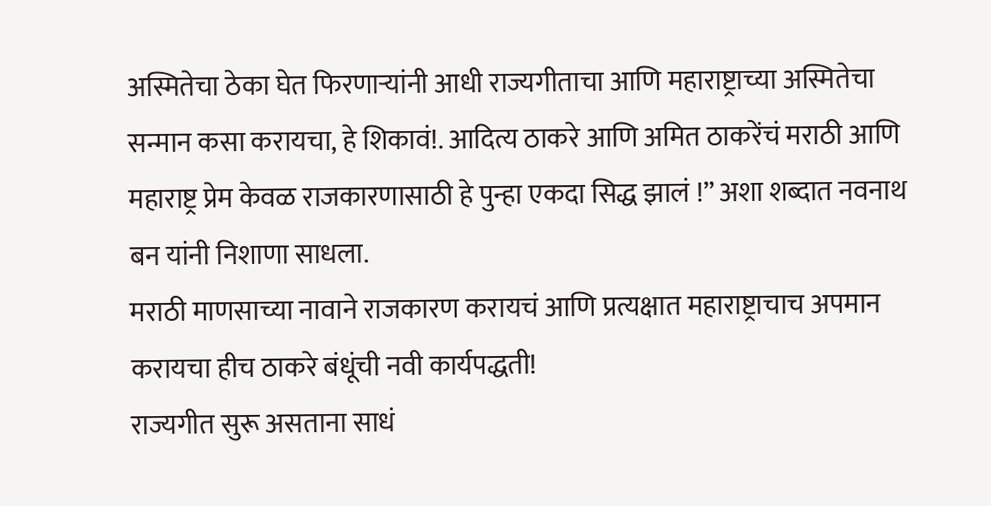अस्मितेचा ठेका घेत फिरणाऱ्यांनी आधी राज्यगीताचा आणि महाराष्ट्राच्या अस्मितेचा सन्मान कसा करायचा, हे शिकावं!. आदित्य ठाकरे आणि अमित ठाकरेंचं मराठी आणि महाराष्ट्र प्रेम केवळ राजकारणासाठी हे पुन्हा एकदा सिद्ध झालं !” अशा शब्दात नवनाथ बन यांनी निशाणा साधला.
मराठी माणसाच्या नावाने राजकारण करायचं आणि प्रत्यक्षात महाराष्ट्राचाच अपमान करायचा हीच ठाकरे बंधूंची नवी कार्यपद्धती!
राज्यगीत सुरू असताना साधं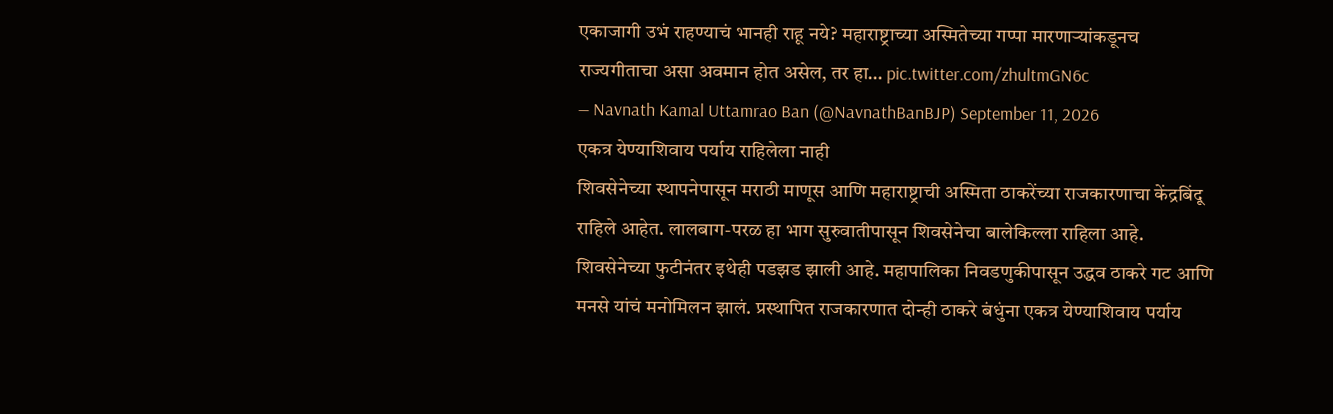एकाजागी उभं राहण्याचं भानही राहू नये? महाराष्ट्राच्या अस्मितेच्या गप्पा मारणाऱ्यांकडूनच राज्यगीताचा असा अवमान होत असेल, तर हा… pic.twitter.com/zhultmGN6c
— Navnath Kamal Uttamrao Ban (@NavnathBanBJP) September 11, 2026
एकत्र येण्याशिवाय पर्याय राहिलेला नाही
शिवसेनेच्या स्थापनेपासून मराठी माणूस आणि महाराष्ट्राची अस्मिता ठाकरेंच्या राजकारणाचा केंद्रबिंदू राहिले आहेत. लालबाग-परळ हा भाग सुरुवातीपासून शिवसेनेचा बालेकिल्ला राहिला आहे. शिवसेनेच्या फुटीनंतर इथेही पडझड झाली आहे. महापालिका निवडणुकीपासून उद्धव ठाकरे गट आणि मनसे यांचं मनोमिलन झालं. प्रस्थापित राजकारणात दोन्ही ठाकरे बंधुंना एकत्र येण्याशिवाय पर्याय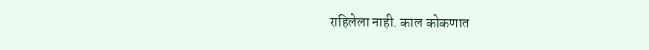राहिलेला नाही. काल कोकणात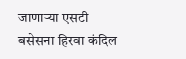जाणाऱ्या एसटी बसेसना हिरवा कंदिल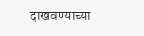दाखवण्याच्या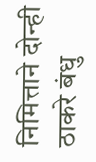निमित्ताने दोन्ही ठाकरे बंधु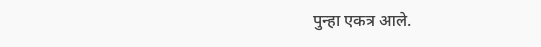पुन्हा एकत्र आले.